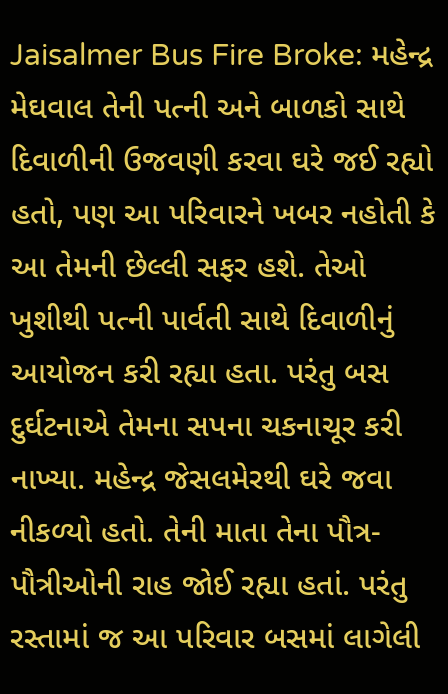Jaisalmer Bus Fire Broke: મહેન્દ્ર મેઘવાલ તેની પત્ની અને બાળકો સાથે દિવાળીની ઉજવણી કરવા ઘરે જઈ રહ્યો હતો, પણ આ પરિવારને ખબર નહોતી કે આ તેમની છેલ્લી સફર હશે. તેઓ ખુશીથી પત્ની પાર્વતી સાથે દિવાળીનું આયોજન કરી રહ્યા હતા. પરંતુ બસ દુર્ઘટનાએ તેમના સપના ચકનાચૂર કરી નાખ્યા. મહેન્દ્ર જેસલમેરથી ઘરે જવા નીકળ્યો હતો. તેની માતા તેના પૌત્ર-પૌત્રીઓની રાહ જોઈ રહ્યા હતાં. પરંતુ રસ્તામાં જ આ પરિવાર બસમાં લાગેલી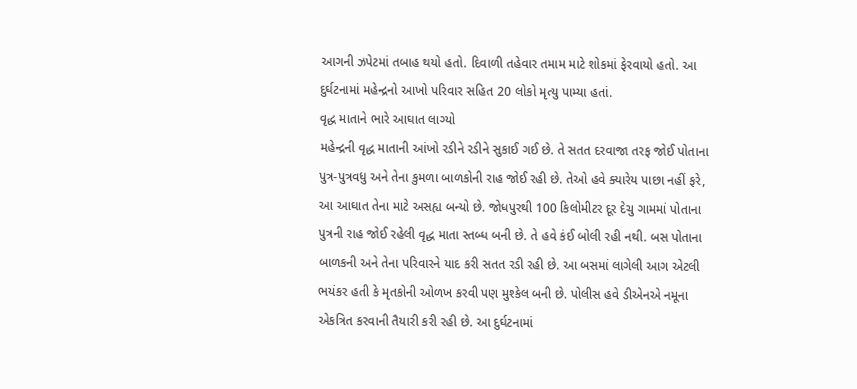આગની ઝપેટમાં તબાહ થયો હતો. દિવાળી તહેવાર તમામ માટે શોકમાં ફેરવાયો હતો. આ દુર્ઘટનામાં મહેન્દ્રનો આખો પરિવાર સહિત 20 લોકો મૃત્યુ પામ્યા હતાં.
વૃદ્ધ માતાને ભારે આઘાત લાગ્યો
મહેન્દ્રની વૃદ્ધ માતાની આંખો રડીને રડીને સુકાઈ ગઈ છે. તે સતત દરવાજા તરફ જોઈ પોતાના પુત્ર-પુત્રવધુ અને તેના કુમળા બાળકોની રાહ જોઈ રહી છે. તેઓ હવે ક્યારેય પાછા નહીં ફરે, આ આઘાત તેના માટે અસહ્ય બન્યો છે. જોધપુરથી 100 કિલોમીટર દૂર દેચુ ગામમાં પોતાના પુત્રની રાહ જોઈ રહેલી વૃદ્ધ માતા સ્તબ્ધ બની છે. તે હવે કંઈ બોલી રહી નથી. બસ પોતાના બાળકની અને તેના પરિવારને યાદ કરી સતત રડી રહી છે. આ બસમાં લાગેલી આગ એટલી ભયંકર હતી કે મૃતકોની ઓળખ કરવી પણ મુશ્કેલ બની છે. પોલીસ હવે ડીએનએ નમૂના એકત્રિત કરવાની તૈયારી કરી રહી છે. આ દુર્ઘટનામાં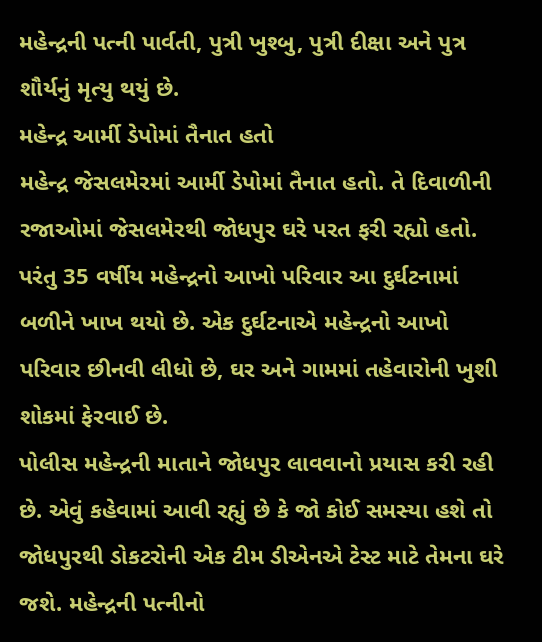મહેન્દ્રની પત્ની પાર્વતી, પુત્રી ખુશ્બુ, પુત્રી દીક્ષા અને પુત્ર શૌર્યનું મૃત્યુ થયું છે.
મહેન્દ્ર આર્મી ડેપોમાં તૈનાત હતો
મહેન્દ્ર જેસલમેરમાં આર્મી ડેપોમાં તૈનાત હતો. તે દિવાળીની રજાઓમાં જેસલમેરથી જોધપુર ઘરે પરત ફરી રહ્યો હતો. પરંતુ 35 વર્ષીય મહેન્દ્રનો આખો પરિવાર આ દુર્ઘટનામાં બળીને ખાખ થયો છે. એક દુર્ઘટનાએ મહેન્દ્રનો આખો પરિવાર છીનવી લીધો છે, ઘર અને ગામમાં તહેવારોની ખુશી શોકમાં ફેરવાઈ છે.
પોલીસ મહેન્દ્રની માતાને જોધપુર લાવવાનો પ્રયાસ કરી રહી છે. એવું કહેવામાં આવી રહ્યું છે કે જો કોઈ સમસ્યા હશે તો જોધપુરથી ડોકટરોની એક ટીમ ડીએનએ ટેસ્ટ માટે તેમના ઘરે જશે. મહેન્દ્રની પત્નીનો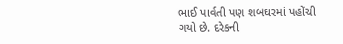ભાઈ પાર્વતી પણ શબઘરમાં પહોંચી ગયો છે. દરેકની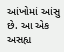આંખોમાં આંસુ છે. આ એક અસહ્ય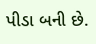પીડા બની છે.